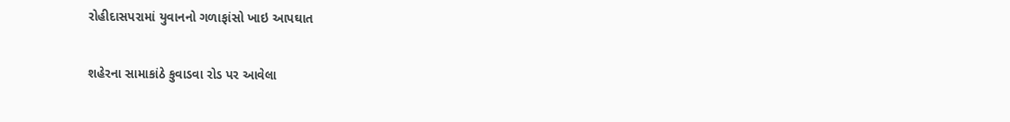રોહીદાસપરામાં યુવાનનો ગળાફાંસો ખાઇ આપઘાત

શહેરના સામાકાંઠે કુવાડવા રોડ પર આવેલા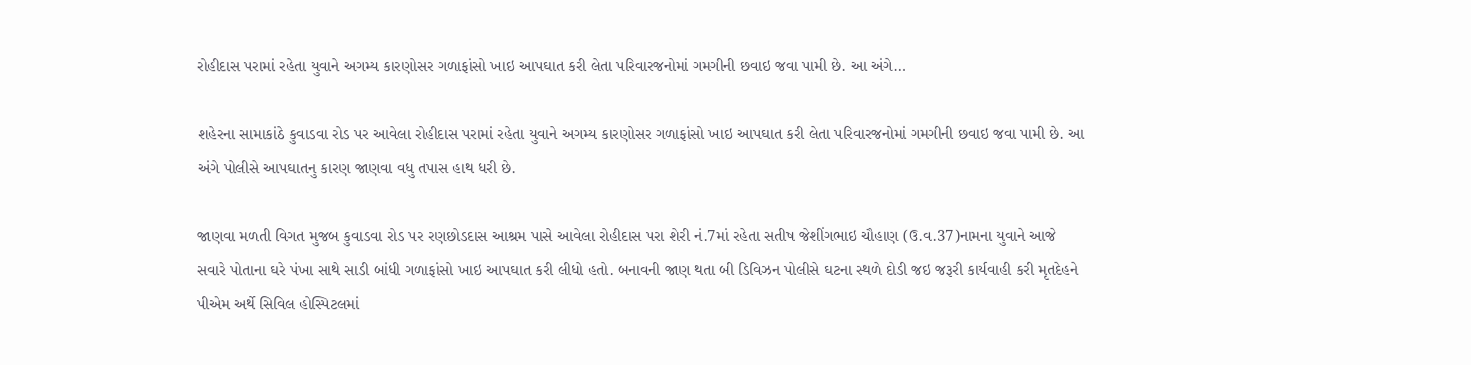રોહીદાસ પરામાં રહેતા યુવાને અગમ્ય કારણોસર ગળાફાંસો ખાઇ આપઘાત કરી લેતા પરિવારજનોમાં ગમગીની છવાઇ જવા પામી છે. આ અંગે…

શહેરના સામાકાંઠે કુવાડવા રોડ પર આવેલા રોહીદાસ પરામાં રહેતા યુવાને અગમ્ય કારણોસર ગળાફાંસો ખાઇ આપઘાત કરી લેતા પરિવારજનોમાં ગમગીની છવાઇ જવા પામી છે. આ અંગે પોલીસે આપઘાતનુ કારણ જાણવા વધુ તપાસ હાથ ધરી છે.

જાણવા મળતી વિગત મુજબ કુવાડવા રોડ પર રણછોડદાસ આશ્રમ પાસે આવેલા રોહીદાસ પરા શેરી નં.7માં રહેતા સતીષ જેશીંગભાઇ ચૌહાણ (ઉ.વ.37)નામના યુવાને આજે સવારે પોતાના ઘરે પંખા સાથે સાડી બાંધી ગળાફાંસો ખાઇ આપઘાત કરી લીધો હતો. બનાવની જાણ થતા બી ડિવિઝન પોલીસે ઘટના સ્થળે દોડી જઇ જરૂરી કાર્યવાહી કરી મૃતદેહને પીએમ અર્થે સિવિલ હોસ્પિટલમાં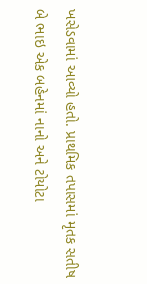ખસેડવામાં આવ્યો હતો. પ્રાથમિક તપાસમાં મૃતક સતીષ બે ભાઇ એક બહેનમાં નાનો અને ટોયોટા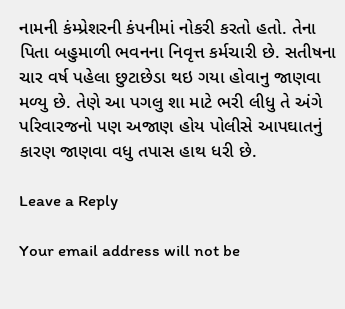નામની કંમ્પ્રેશરની કંપનીમાં નોકરી કરતો હતો. તેના પિતા બહુમાળી ભવનના નિવૃત્ત કર્મચારી છે. સતીષના ચાર વર્ષ પહેલા છુટાછેડા થઇ ગયા હોવાનુ જાણવા મળ્યુ છે. તેણે આ પગલુ શા માટે ભરી લીધુ તે અંગે પરિવારજનો પણ અજાણ હોય પોલીસે આપઘાતનું કારણ જાણવા વધુ તપાસ હાથ ધરી છે.

Leave a Reply

Your email address will not be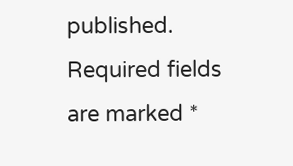published. Required fields are marked *